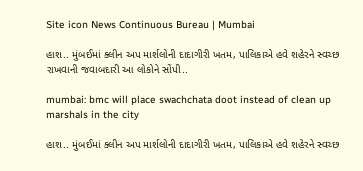Site icon News Continuous Bureau | Mumbai

હાશ.. મુંબઈમાં ક્લીન અપ માર્શલોની દાદાગીરી ખતમ, પાલિકાએ હવે શહેરને સ્વચ્છ રાખવાની જવાબદારી આ લોકોને સોંપી..

mumbai: bmc will place swachchata doot instead of clean up marshals in the city

હાશ.. મુંબઈમાં ક્લીન અપ માર્શલોની દાદાગીરી ખતમ, પાલિકાએ હવે શહેરને સ્વચ્છ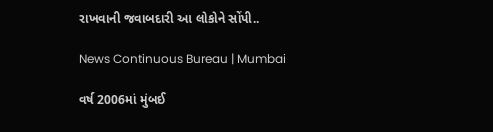રાખવાની જવાબદારી આ લોકોને સોંપી..

News Continuous Bureau | Mumbai

વર્ષ 2006માં મુંબઈ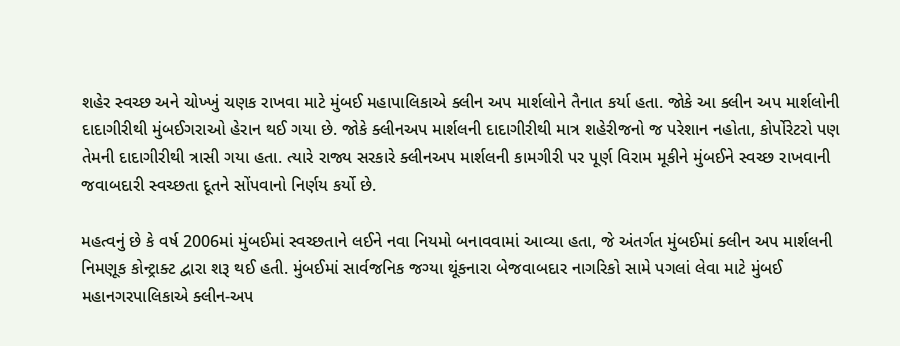શહેર સ્વચ્છ અને ચોખ્ખું ચણક રાખવા માટે મુંબઈ મહાપાલિકાએ ક્લીન અપ માર્શલોને તૈનાત કર્યા હતા. જોકે આ ક્લીન અપ માર્શલોની દાદાગીરીથી મુંબઈગરાઓ હેરાન થઈ ગયા છે. જોકે ક્લીનઅપ માર્શલની દાદાગીરીથી માત્ર શહેરીજનો જ પરેશાન નહોતા, કોર્પોરેટરો પણ તેમની દાદાગીરીથી ત્રાસી ગયા હતા. ત્યારે રાજ્ય સરકારે ક્લીનઅપ માર્શલની કામગીરી પર પૂર્ણ વિરામ મૂકીને મુંબઈને સ્વચ્છ રાખવાની જવાબદારી સ્વચ્છતા દૂતને સોંપવાનો નિર્ણય કર્યો છે.

મહત્વનું છે કે વર્ષ 2006માં મુંબઈમાં સ્વચ્છતાને લઈને નવા નિયમો બનાવવામાં આવ્યા હતા, જે અંતર્ગત મુંબઈમાં ક્લીન અપ માર્શલની નિમણૂક કોન્ટ્રાક્ટ દ્વારા શરૂ થઈ હતી. મુંબઈમાં સાર્વજનિક જગ્યા થૂંકનારા બેજવાબદાર નાગરિકો સામે પગલાં લેવા માટે મુંબઈ મહાનગરપાલિકાએ ક્લીન-અપ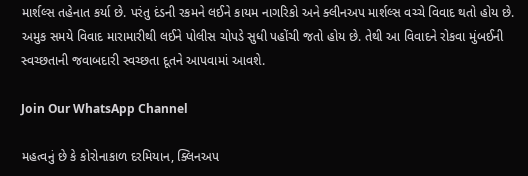માર્શલ્સ તહેનાત કર્યા છે. પરંતુ દંડની રકમને લઈને કાયમ નાગરિકો અને ક્લીનઅપ માર્શલ્સ વચ્ચે વિવાદ થતો હોય છે. અમુક સમયે વિવાદ મારામારીથી લઈને પોલીસ ચોપડે સુધી પહોંચી જતો હોય છે. તેથી આ વિવાદને રોકવા મુંબઈની સ્વચ્છતાની જવાબદારી સ્વચ્છતા દૂતને આપવામાં આવશે.

Join Our WhatsApp Channel

મહત્વનું છે કે કોરોનાકાળ દરમિયાન, ક્લિનઅપ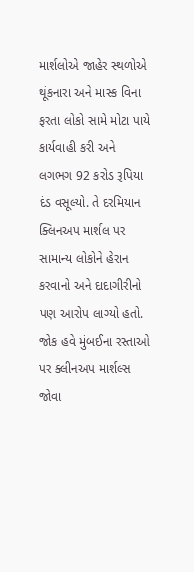માર્શલોએ જાહેર સ્થળોએ થૂંકનારા અને માસ્ક વિના ફરતા લોકો સામે મોટા પાયે કાર્યવાહી કરી અને લગભગ 92 કરોડ રૂપિયા દંડ વસૂલ્યો. તે દરમિયાન ક્લિનઅપ માર્શલ પર સામાન્ય લોકોને હેરાન કરવાનો અને દાદાગીરીનો પણ આરોપ લાગ્યો હતો. જોક હવે મુંબઈના રસ્તાઓ પર ક્લીનઅપ માર્શલ્સ જોવા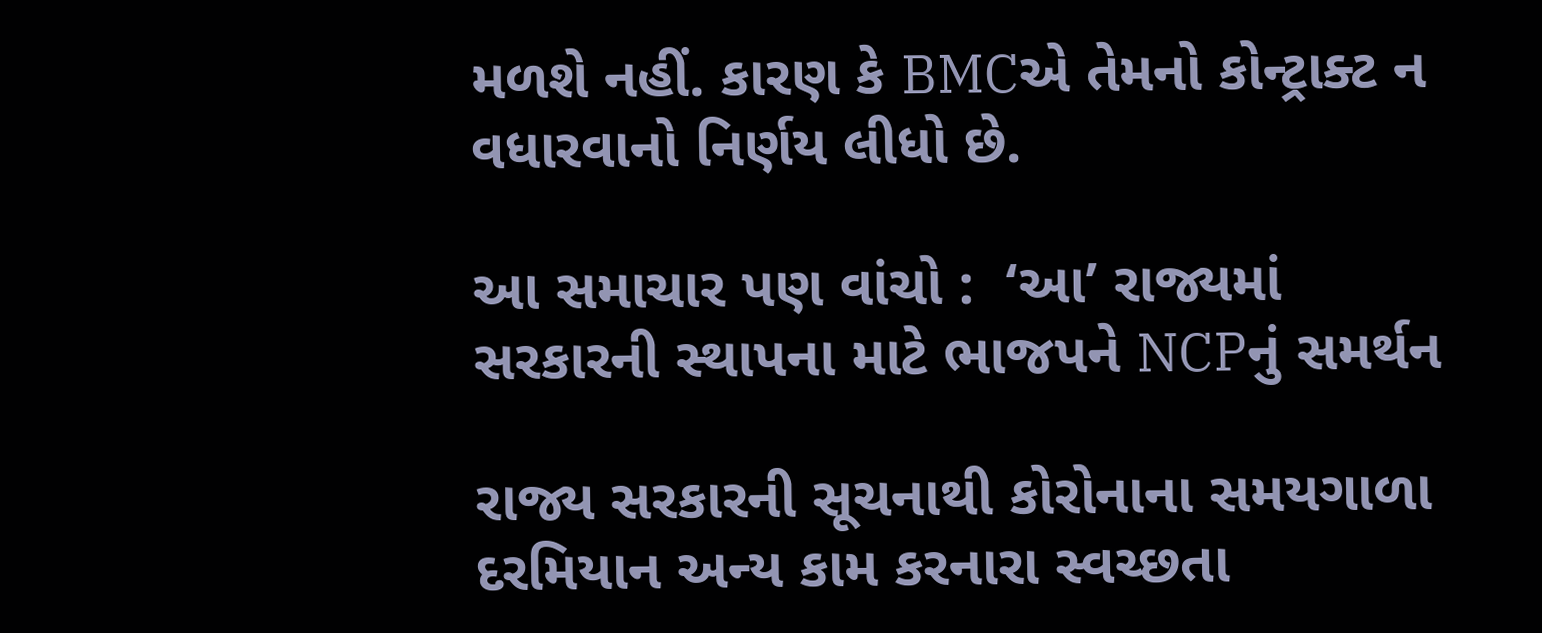મળશે નહીં. કારણ કે BMCએ તેમનો કોન્ટ્રાક્ટ ન વધારવાનો નિર્ણય લીધો છે.

આ સમાચાર પણ વાંચો :  ‘આ’ રાજ્યમાં સરકારની સ્થાપના માટે ભાજપને NCPનું સમર્થન

રાજ્ય સરકારની સૂચનાથી કોરોનાના સમયગાળા દરમિયાન અન્ય કામ કરનારા સ્વચ્છતા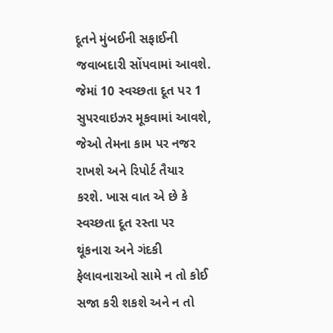દૂતને મુંબઈની સફાઈની જવાબદારી સોંપવામાં આવશે. જેમાં 10 સ્વચ્છતા દૂત પર 1 સુપરવાઇઝર મૂકવામાં આવશે, જેઓ તેમના કામ પર નજર રાખશે અને રિપોર્ટ તૈયાર કરશે. ખાસ વાત એ છે કે સ્વચ્છતા દૂત રસ્તા પર થૂંકનારા અને ગંદકી ફેલાવનારાઓ સામે ન તો કોઈ સજા કરી શકશે અને ન તો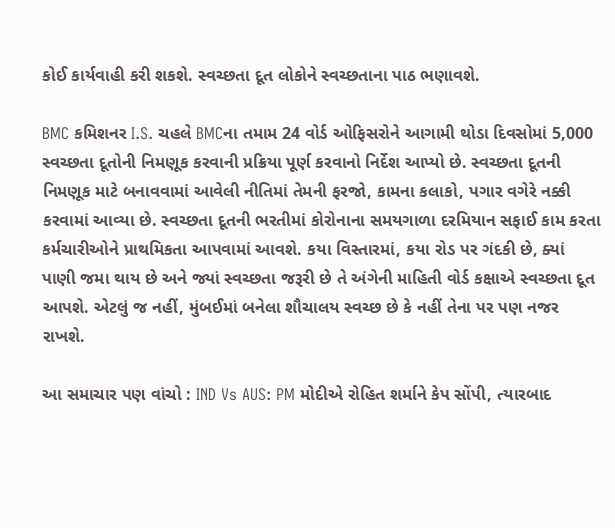કોઈ કાર્યવાહી કરી શકશે. સ્વચ્છતા દૂત લોકોને સ્વચ્છતાના પાઠ ભણાવશે.

BMC કમિશનર I.S. ચહલે BMCના તમામ 24 વોર્ડ ઓફિસરોને આગામી થોડા દિવસોમાં 5,000 સ્વચ્છતા દૂતોની નિમણૂક કરવાની પ્રક્રિયા પૂર્ણ કરવાનો નિર્દેશ આપ્યો છે. સ્વચ્છતા દૂતની નિમણૂક માટે બનાવવામાં આવેલી નીતિમાં તેમની ફરજો, કામના કલાકો, પગાર વગેરે નક્કી કરવામાં આવ્યા છે. સ્વચ્છતા દૂતની ભરતીમાં કોરોનાના સમયગાળા દરમિયાન સફાઈ કામ કરતા કર્મચારીઓને પ્રાથમિકતા આપવામાં આવશે. કયા વિસ્તારમાં, કયા રોડ પર ગંદકી છે, ક્યાં પાણી જમા થાય છે અને જ્યાં સ્વચ્છતા જરૂરી છે તે અંગેની માહિતી વોર્ડ કક્ષાએ સ્વચ્છતા દૂત આપશે. એટલું જ નહીં, મુંબઈમાં બનેલા શૌચાલય સ્વચ્છ છે કે નહીં તેના પર પણ નજર રાખશે.

આ સમાચાર પણ વાંચો : IND Vs AUS: PM મોદીએ રોહિત શર્માને કેપ સોંપી, ત્યારબાદ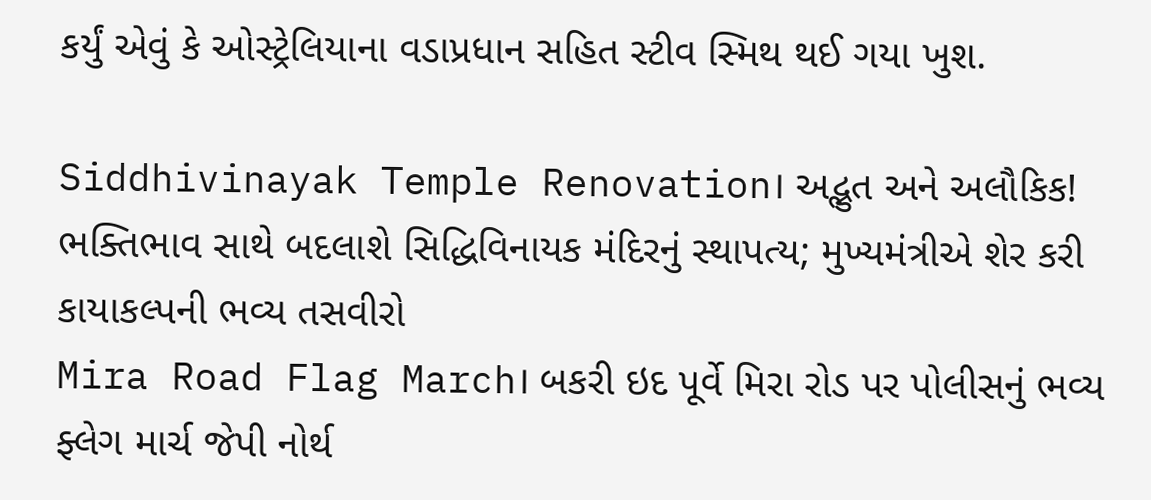કર્યું એવું કે ઓસ્ટ્રેલિયાના વડાપ્રધાન સહિત સ્ટીવ સ્મિથ થઈ ગયા ખુશ.

Siddhivinayak Temple Renovation। અદ્ભુત અને અલૌકિક! ભક્તિભાવ સાથે બદલાશે સિદ્ધિવિનાયક મંદિરનું સ્થાપત્ય; મુખ્યમંત્રીએ શેર કરી કાયાકલ્પની ભવ્ય તસવીરો
Mira Road Flag March। બકરી ઇદ પૂર્વે મિરા રોડ પર પોલીસનું ભવ્ય ફ્લેગ માર્ચ જેપી નોર્થ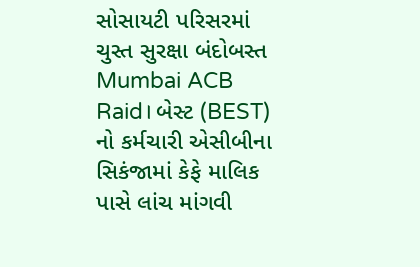સોસાયટી પરિસરમાં ચુસ્ત સુરક્ષા બંદોબસ્ત
Mumbai ACB Raid। બેસ્ટ (BEST) નો કર્મચારી એસીબીના સિકંજામાં કેફે માલિક પાસે લાંચ માંગવી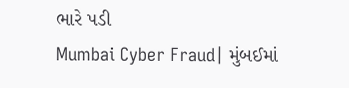ભારે પડી
Mumbai Cyber Fraud| મુંબઈમાં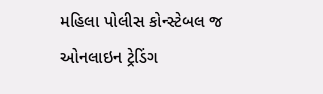મહિલા પોલીસ કોન્સ્ટેબલ જ ઓનલાઇન ટ્રેડિંગ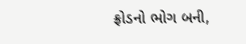ફ્રોડનો ભોગ બની,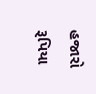હજારો રૂપિયા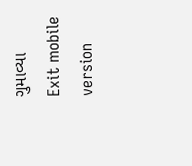ગુમાવ્યા
Exit mobile version